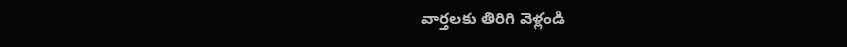వార్తలకు తిరిగి వెళ్లండి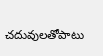చదువులతోపాటు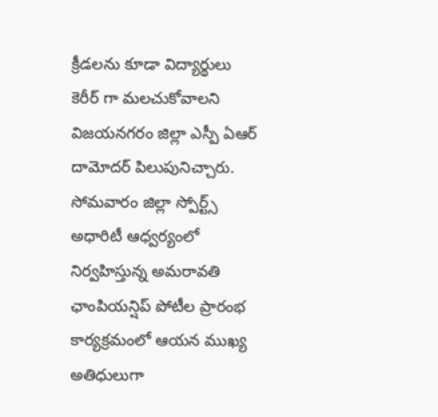క్రీడలను కూడా విద్యార్థులు కెరీర్ గా మలచుకోవాలని విజయనగరం జిల్లా ఎస్పీ ఏఆర్ దామోదర్ పిలుపునిచ్చారు. సోమవారం జిల్లా స్పోర్ట్స్ అధారిటీ ఆధ్వర్యంలో నిర్వహిస్తున్న అమరావతి ఛాంపియన్షిప్ పోటీల ప్రారంభ కార్యక్రమంలో ఆయన ముఖ్య అతిధులుగా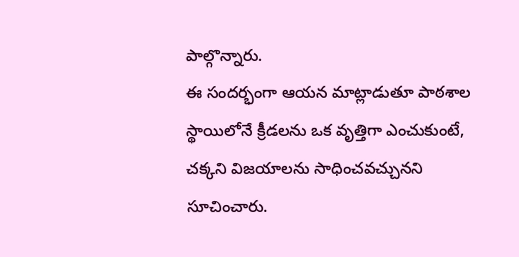పాల్గొన్నారు.
ఈ సందర్భంగా ఆయన మాట్లాడుతూ పాఠశాల స్థాయిలోనే క్రీడలను ఒక వృత్తిగా ఎంచుకుంటే, చక్కని విజయాలను సాధించవచ్చునని సూచించారు.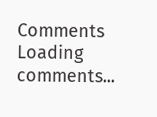Comments
Loading comments...